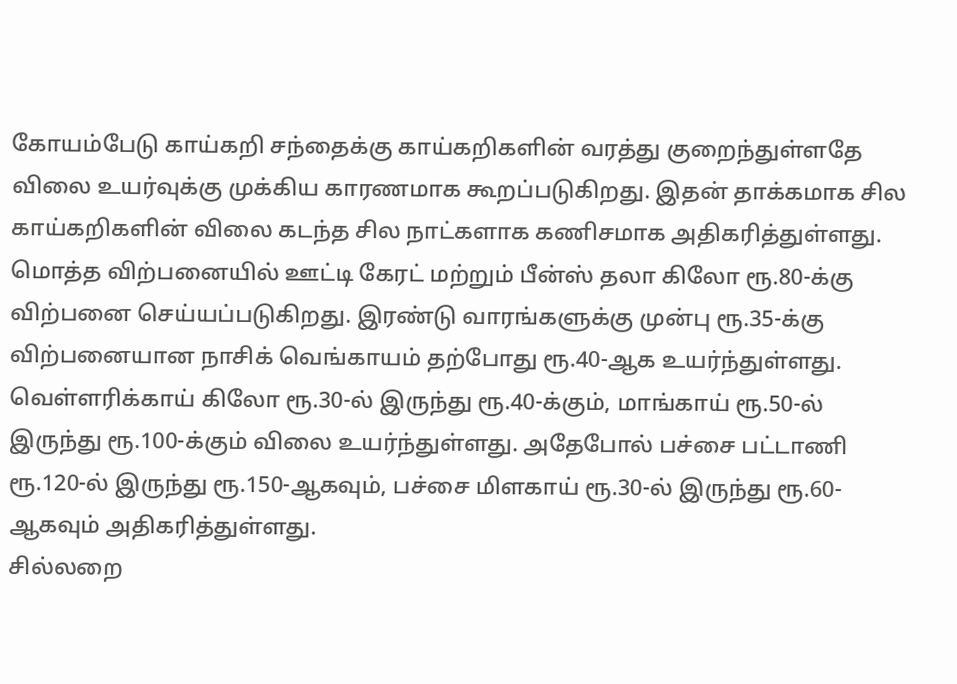கோயம்பேடு காய்கறி சந்தைக்கு காய்கறிகளின் வரத்து குறைந்துள்ளதே விலை உயர்வுக்கு முக்கிய காரணமாக கூறப்படுகிறது. இதன் தாக்கமாக சில காய்கறிகளின் விலை கடந்த சில நாட்களாக கணிசமாக அதிகரித்துள்ளது.
மொத்த விற்பனையில் ஊட்டி கேரட் மற்றும் பீன்ஸ் தலா கிலோ ரூ.80-க்கு விற்பனை செய்யப்படுகிறது. இரண்டு வாரங்களுக்கு முன்பு ரூ.35-க்கு விற்பனையான நாசிக் வெங்காயம் தற்போது ரூ.40-ஆக உயர்ந்துள்ளது.
வெள்ளரிக்காய் கிலோ ரூ.30-ல் இருந்து ரூ.40-க்கும், மாங்காய் ரூ.50-ல் இருந்து ரூ.100-க்கும் விலை உயர்ந்துள்ளது. அதேபோல் பச்சை பட்டாணி ரூ.120-ல் இருந்து ரூ.150-ஆகவும், பச்சை மிளகாய் ரூ.30-ல் இருந்து ரூ.60-ஆகவும் அதிகரித்துள்ளது.
சில்லறை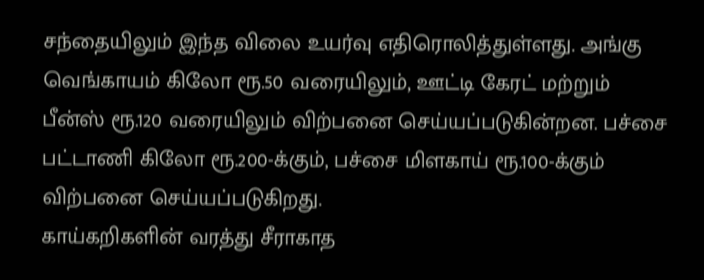சந்தையிலும் இந்த விலை உயர்வு எதிரொலித்துள்ளது. அங்கு வெங்காயம் கிலோ ரூ.50 வரையிலும், ஊட்டி கேரட் மற்றும் பீன்ஸ் ரூ.120 வரையிலும் விற்பனை செய்யப்படுகின்றன. பச்சை பட்டாணி கிலோ ரூ.200-க்கும், பச்சை மிளகாய் ரூ.100-க்கும் விற்பனை செய்யப்படுகிறது.
காய்கறிகளின் வரத்து சீராகாத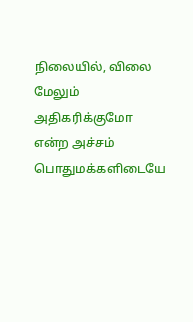நிலையில், விலை மேலும் அதிகரிக்குமோ என்ற அச்சம் பொதுமக்களிடையே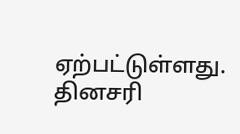ஏற்பட்டுள்ளது. தினசரி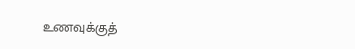உணவுக்குத்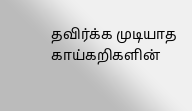தவிர்க்க முடியாத காய்கறிகளின்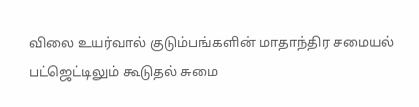விலை உயர்வால் குடும்பங்களின் மாதாந்திர சமையல் பட்ஜெட்டிலும் கூடுதல் சுமை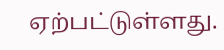ஏற்பட்டுள்ளது.